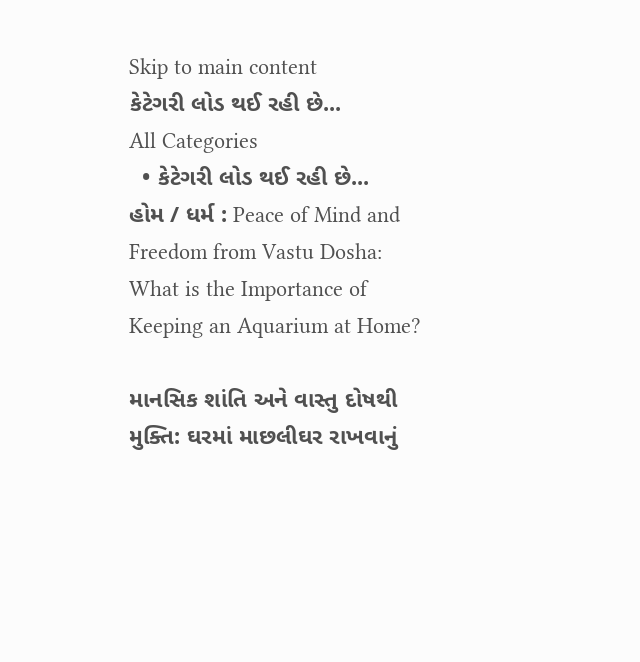Skip to main content
કેટેગરી લોડ થઈ રહી છે...
All Categories
  • કેટેગરી લોડ થઈ રહી છે...
હોમ / ધર્મ : Peace of Mind and Freedom from Vastu Dosha: What is the Importance of Keeping an Aquarium at Home?

માનસિક શાંતિ અને વાસ્તુ દોષથી મુક્તિ: ઘરમાં માછલીઘર રાખવાનું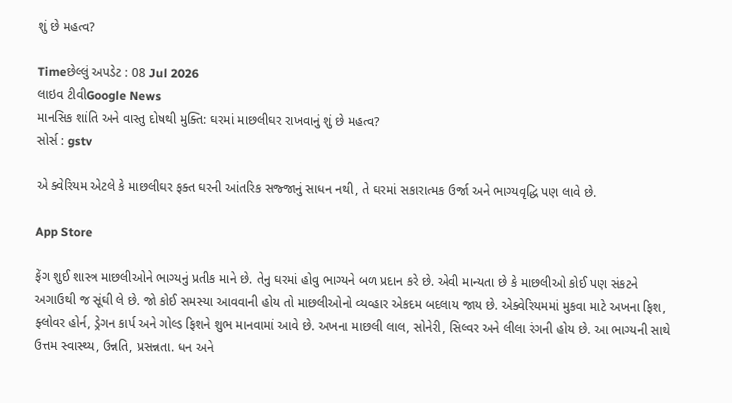શું છે મહત્વ?

Timeછેલ્લું અપડેટ : 08 Jul 2026
લાઇવ ટીવીGoogle News
માનસિક શાંતિ અને વાસ્તુ દોષથી મુક્તિ: ઘરમાં માછલીઘર રાખવાનું શું છે મહત્વ?
સોર્સ : gstv

એ ક્વેરિયમ એટલે કે માછલીઘર ફક્ત ઘરની આંતરિક સજ્જાનું સાધન નથી, તે ઘરમાં સકારાત્મક ઉર્જા અને ભાગ્યવૃદ્ધિ પણ લાવે છે.

App Store

ફેંગ શુઈ શાસ્ત્ર માછલીઓને ભાગ્યનું પ્રતીક માને છે. તેનુ ઘરમાં હોવુ ભાગ્યને બળ પ્રદાન કરે છે. એવી માન્યતા છે કે માછલીઓ કોઈ પણ સંકટને અગાઉથી જ સૂંઘી લે છે. જો કોઈ સમસ્યા આવવાની હોય તો માછલીઓનો વ્યવ્હાર એકદમ બદલાય જાય છે. એક્વેરિયમમાં મુકવા માટે અખના ફિશ, ફ્લોવર હોર્ન, ડ્રેગન કાર્પ અને ગોલ્ડ ફિશને શુભ માનવામાં આવે છે. અખના માછલી લાલ, સોનેરી, સિલ્વર અને લીલા રંગની હોય છે. આ ભાગ્યની સાથે ઉત્તમ સ્વાસ્થ્ય, ઉન્નતિ, પ્રસન્નતા. ધન અને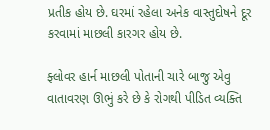પ્રતીક હોય છે. ઘરમાં રહેલા અનેક વાસ્તુદોષને દૂર કરવામાં માછલી કારગર હોય છે.

ફ્લોવર હાર્ન માછલી પોતાની ચારે બાજુ એવુ વાતાવરણ ઊભું કરે છે કે રોગથી પીડિત વ્યક્તિ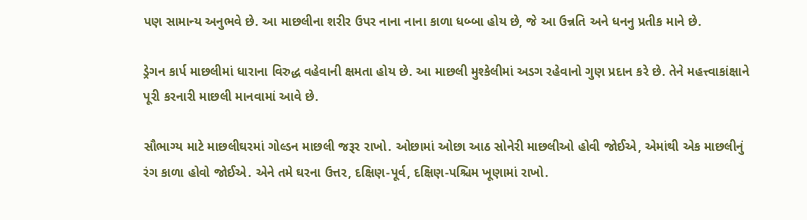પણ સામાન્ય અનુભવે છે. આ માછલીના શરીર ઉપર નાના નાના કાળા ધબ્બા હોય છે, જે આ ઉન્નતિ અને ધનનુ પ્રતીક માને છે.

ડ્રેગન કાર્પ માછલીમાં ધારાના વિરુદ્ધ વહેવાની ક્ષમતા હોય છે. આ માછલી મુશ્કેલીમાં અડગ રહેવાનો ગુણ પ્રદાન કરે છે. તેને મહત્ત્વાકાંક્ષાને પૂરી કરનારી માછલી માનવામાં આવે છે.

સૌભાગ્ય માટે માછલીઘરમાં ગોલ્ડન માછલી જરૂર રાખો. ઓછામાં ઓછા આઠ સોનેરી માછલીઓ હોવી જોઈએ, એમાંથી એક માછલીનું રંગ કાળા હોવો જોઈએ. એને તમે ઘરના ઉત્તર, દક્ષિણ-પૂર્વ, દક્ષિણ-પશ્ચિમ ખૂણામાં રાખો.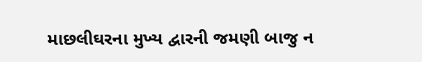માછલીઘરના મુખ્ય દ્વારની જમણી બાજુ ન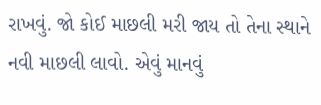રાખવું. જો કોઈ માછલી મરી જાય તો તેના સ્થાને નવી માછલી લાવો. એવું માનવું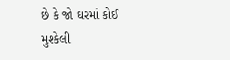છે કે જો ઘરમાં કોઈ મુશ્કેલી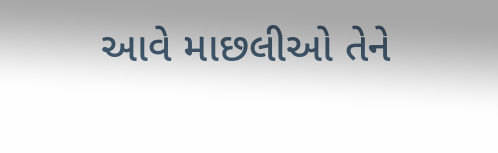આવે માછલીઓ તેને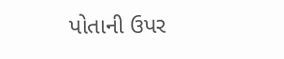પોતાની ઉપર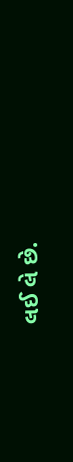લઈ લે છે.